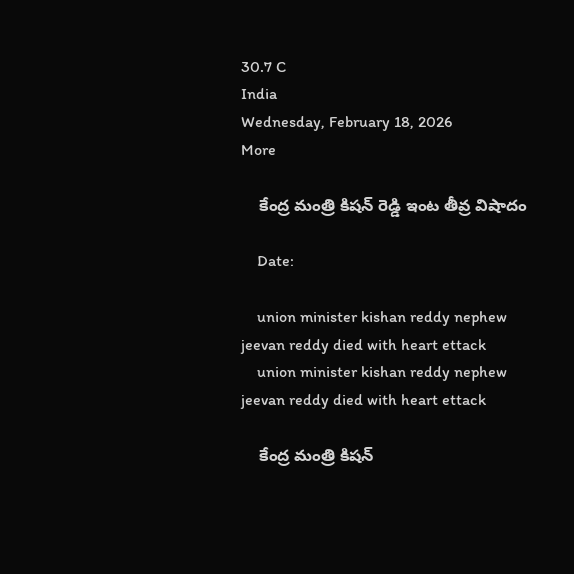30.7 C
India
Wednesday, February 18, 2026
More

    కేంద్ర మంత్రి కిషన్ రెడ్డి ఇంట తీవ్ర విషాదం

    Date:

    union minister kishan reddy nephew jeevan reddy died with heart ettack
    union minister kishan reddy nephew jeevan reddy died with heart ettack

    కేంద్ర మంత్రి కిషన్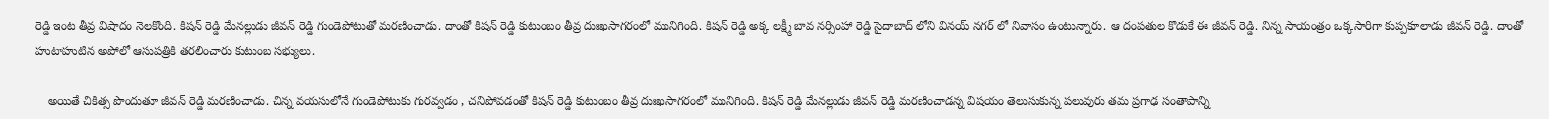రెడ్డి ఇంట తీవ్ర విషాదం నెలకొంది. కిషన్ రెడ్డి మేనల్లుడు జీవన్ రెడ్డి గుండెపోటుతో మరణించాడు. దాంతో కిషన్ రెడ్డి కుటుంబం తీవ్ర దుఃఖసాగరంలో మునిగింది. కిషన్ రెడ్డి అక్క లక్ష్మీ బావ నర్సింహా రెడ్డి సైదాబాద్ లోని వినయ్ నగర్ లో నివాసం ఉంటున్నారు. ఆ దంపతుల కొడుకే ఈ జీవన్ రెడ్డి. నిన్న సాయంత్రం ఒక్కసారిగా కుప్పకూలాడు జీవన్ రెడ్డి. దాంతో హుటాహుటిన అపోలో ఆసుపత్రికి తరలించారు కుటుంబ సభ్యులు.

    అయితే చికిత్స పొందుతూ జీవన్ రెడ్డి మరణించాడు. చిన్న వయసులోనే గుండెపోటుకు గురవ్వడం , చనిపోవడంతో కిషన్ రెడ్డి కుటుంబం తీవ్ర దుఃఖసాగరంలో మునిగింది. కిషన్ రెడ్డి మేనల్లుడు జీవన్ రెడ్డి మరణించాడన్న విషయం తెలుసుకున్న పలువురు తమ ప్రగాఢ సంతాపాన్ని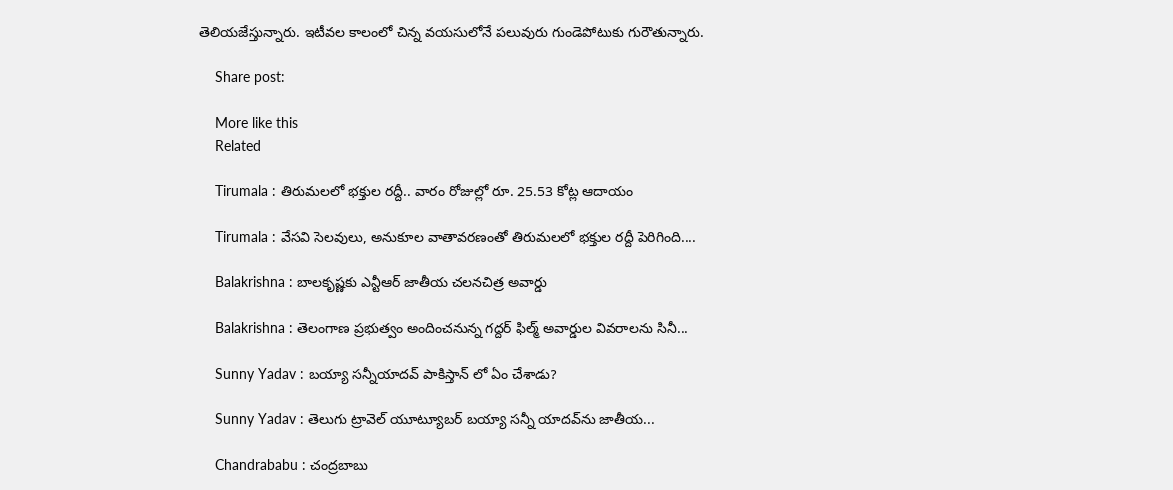తెలియజేస్తున్నారు. ఇటీవల కాలంలో చిన్న వయసులోనే పలువురు గుండెపోటుకు గురౌతున్నారు.

    Share post:

    More like this
    Related

    Tirumala : తిరుమలలో భక్తుల రద్దీ.. వారం రోజుల్లో రూ. 25.53 కోట్ల ఆదాయం

    Tirumala : వేసవి సెలవులు, అనుకూల వాతావరణంతో తిరుమలలో భక్తుల రద్దీ పెరిగింది....

    Balakrishna : బాలకృష్ణకు ఎన్టీఆర్‌ జాతీయ చలనచిత్ర అవార్డు

    Balakrishna : తెలంగాణ ప్రభుత్వం అందించనున్న గద్దర్‌ ఫిల్మ్‌ అవార్డుల వివరాలను సినీ...

    Sunny Yadav : బయ్యా సన్నీయాదవ్ పాకిస్తాన్ లో ఏం చేశాడు?

    Sunny Yadav : తెలుగు ట్రావెల్ యూట్యూబర్ బయ్యా సన్నీ యాదవ్‌ను జాతీయ...

    Chandrababu : చంద్రబాబు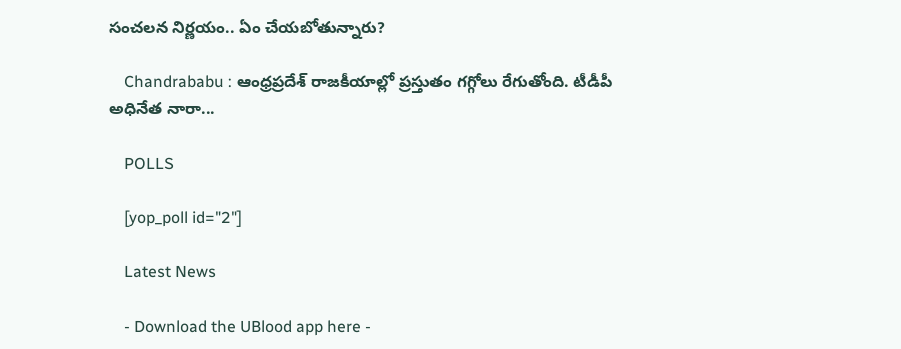సంచలన నిర్ణయం.. ఏం చేయబోతున్నారు?

    Chandrababu : ఆంధ్రప్రదేశ్ రాజకీయాల్లో ప్రస్తుతం గగ్గోలు రేగుతోంది. టీడీపీ అధినేత నారా...

    POLLS

    [yop_poll id="2"]

    Latest News

    - Download the UBlood app here -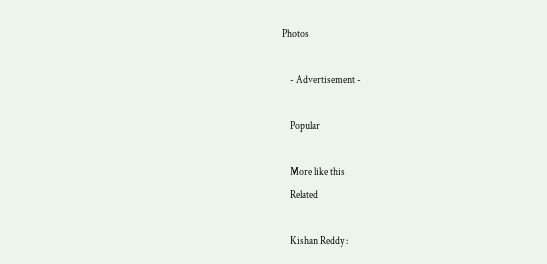Photos

    - Advertisement -

    Popular

    More like this
    Related

    Kishan Reddy :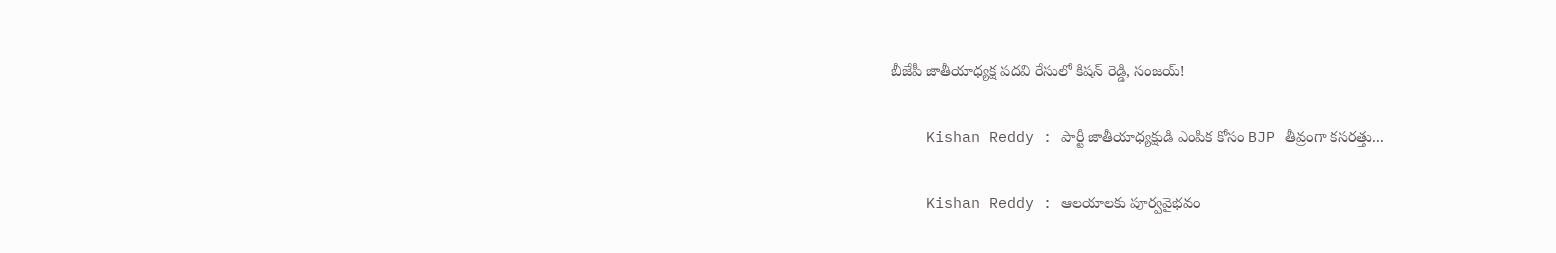బీజేపీ జాతీయాధ్యక్ష పదవి రేసులో కిషన్ రెడ్డి, సంజయ్!

    Kishan Reddy : పార్టీ జాతీయాధ్యక్షుడి ఎంపిక కోసం BJP తీవ్రంగా కసరత్తు...

    Kishan Reddy : ఆలయాలకు పూర్వవైభవం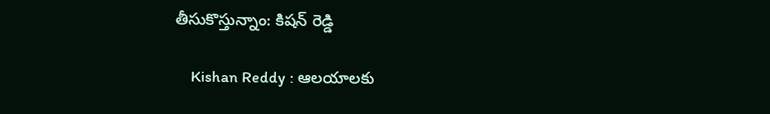తీసుకొస్తున్నాం: కిషన్ రెడ్డి

    Kishan Reddy : ఆలయాలకు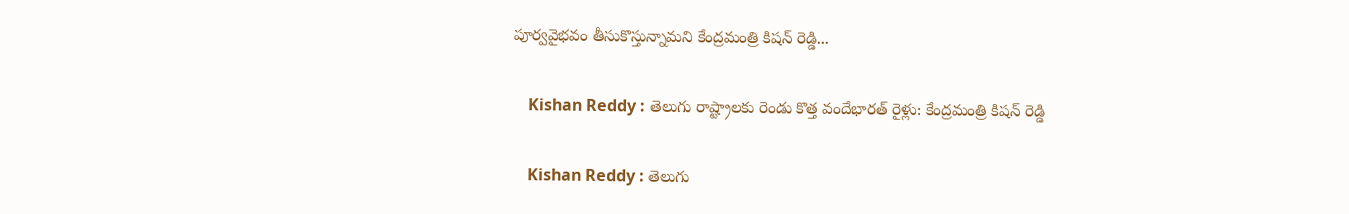పూర్వవైభవం తీసుకొస్తున్నామని కేంద్రమంత్రి కిషన్ రెడ్డి...

    Kishan Reddy : తెలుగు రాష్ట్రాలకు రెండు కొత్త వందేభారత్ రైళ్లు: కేంద్రమంత్రి కిషన్ రెడ్డి

    Kishan Reddy : తెలుగు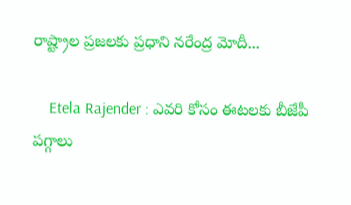రాష్ట్రాల ప్రజలకు ప్రధాని నరేంద్ర మోదీ...

    Etela Rajender : ఎవరి కోసం ఈటలకు బీజేపీ పగ్గాలు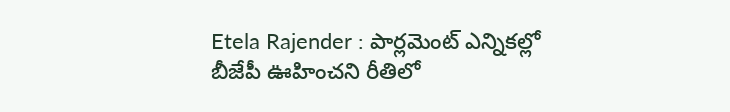Etela Rajender : పార్లమెంట్ ఎన్నికల్లో బీజేపీ ఊహించని రీతిలో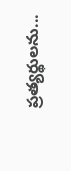ప్రత్యర్థులను...